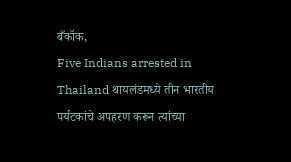बँकॉक,
Five Indians arrested in Thailand थायलंडमध्ये तीन भारतीय पर्यटकांचे अपहरण करून त्यांच्या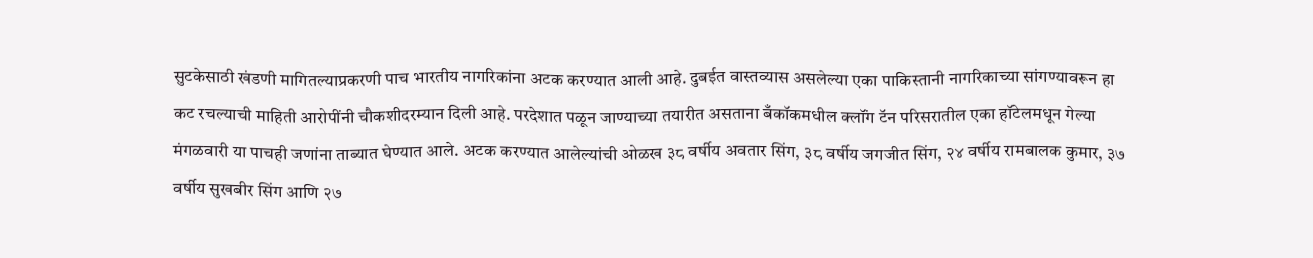सुटकेसाठी खंडणी मागितल्याप्रकरणी पाच भारतीय नागरिकांना अटक करण्यात आली आहे. दुबईत वास्तव्यास असलेल्या एका पाकिस्तानी नागरिकाच्या सांगण्यावरून हा कट रचल्याची माहिती आरोपींनी चौकशीदरम्यान दिली आहे. परदेशात पळून जाण्याच्या तयारीत असताना बँकॉकमधील क्लॉंग टॅन परिसरातील एका हॉटेलमधून गेल्या मंगळवारी या पाचही जणांना ताब्यात घेण्यात आले. अटक करण्यात आलेल्यांची ओळख ३८ वर्षीय अवतार सिंग, ३८ वर्षीय जगजीत सिंग, २४ वर्षीय रामबालक कुमार, ३७ वर्षीय सुखबीर सिंग आणि २७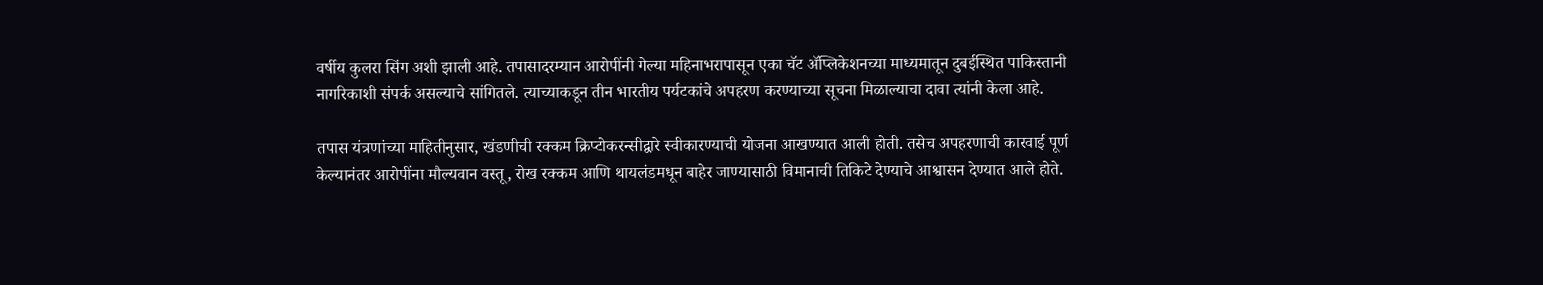वर्षीय कुलरा सिंग अशी झाली आहे. तपासादरम्यान आरोपींनी गेल्या महिनाभरापासून एका चॅट ॲप्लिकेशनच्या माध्यमातून दुबईस्थित पाकिस्तानी नागरिकाशी संपर्क असल्याचे सांगितले. त्याच्याकडून तीन भारतीय पर्यटकांचे अपहरण करण्याच्या सूचना मिळाल्याचा दावा त्यांनी केला आहे.

तपास यंत्रणांच्या माहितीनुसार, खंडणीची रक्कम क्रिप्टोकरन्सीद्वारे स्वीकारण्याची योजना आखण्यात आली होती. तसेच अपहरणाची कारवाई पूर्ण केल्यानंतर आरोपींना मौल्यवान वस्तू, रोख रक्कम आणि थायलंडमधून बाहेर जाण्यासाठी विमानाची तिकिटे देण्याचे आश्वासन देण्यात आले होते.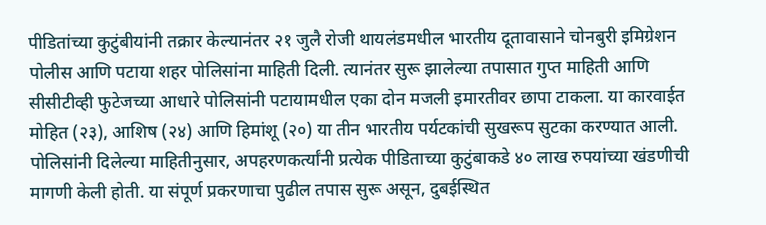पीडितांच्या कुटुंबीयांनी तक्रार केल्यानंतर २१ जुलै रोजी थायलंडमधील भारतीय दूतावासाने चोनबुरी इमिग्रेशन पोलीस आणि पटाया शहर पोलिसांना माहिती दिली. त्यानंतर सुरू झालेल्या तपासात गुप्त माहिती आणि सीसीटीव्ही फुटेजच्या आधारे पोलिसांनी पटायामधील एका दोन मजली इमारतीवर छापा टाकला. या कारवाईत मोहित (२३), आशिष (२४) आणि हिमांशू (२०) या तीन भारतीय पर्यटकांची सुखरूप सुटका करण्यात आली.
पोलिसांनी दिलेल्या माहितीनुसार, अपहरणकर्त्यांनी प्रत्येक पीडिताच्या कुटुंबाकडे ४० लाख रुपयांच्या खंडणीची मागणी केली होती. या संपूर्ण प्रकरणाचा पुढील तपास सुरू असून, दुबईस्थित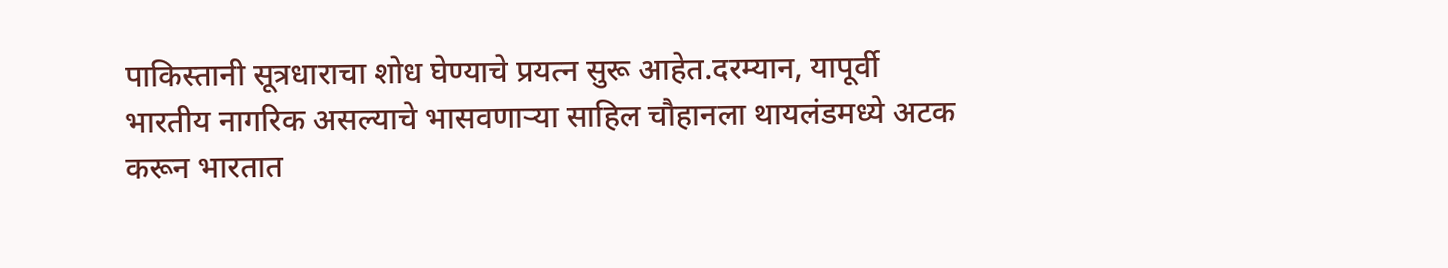पाकिस्तानी सूत्रधाराचा शोध घेण्याचे प्रयत्न सुरू आहेत.दरम्यान, यापूर्वी भारतीय नागरिक असल्याचे भासवणाऱ्या साहिल चौहानला थायलंडमध्ये अटक करून भारतात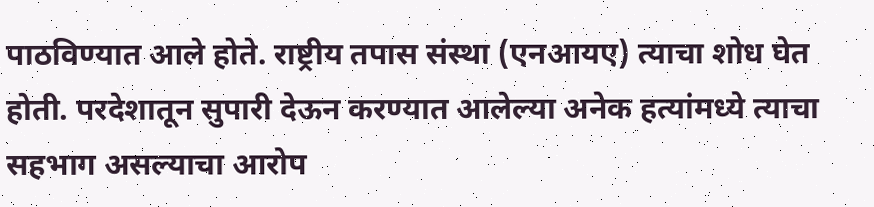पाठविण्यात आले होते. राष्ट्रीय तपास संस्था (एनआयए) त्याचा शोध घेत होती. परदेशातून सुपारी देऊन करण्यात आलेल्या अनेक हत्यांमध्ये त्याचा सहभाग असल्याचा आरोप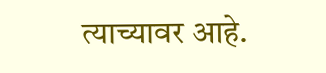त्याच्यावर आहे.